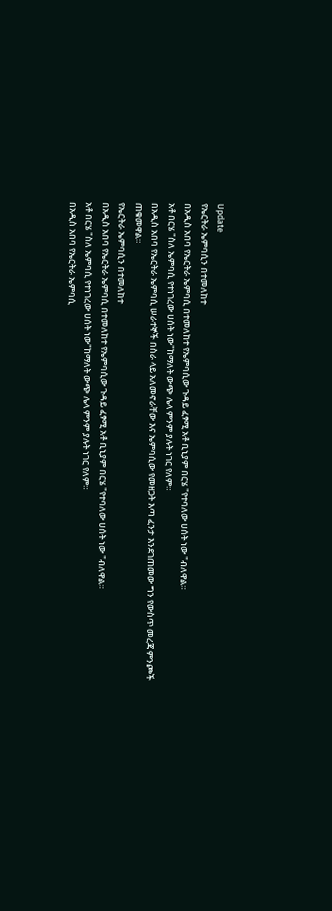Update
የኤርትራ ኤምባሲን በተመለከተ
በአዲስ አበባ የኤርትራ ኤምባሲ በተመለከተ የኤምባሲው ጉዳይ ፈፃሚ አቶ ቢኒያም በርሄ "የተባለው ሀሰት ነው "ብለዋል።
አቶ በርሄ "ስለ ኤምባሲ የተነገረው ሀሰት ነው"ከማለት ውጭ ሌላ ምንም ያሉት ነገር የለም።
በአዲስ አበባ የኤርትራ ኤምባሲ ሠራተኞች በስራ ላይ አለመኖራቸው እና ኤምባሲው የመዘጋት እጣ ፈንታ እንደገጠመው ግን የውስጥ መረጃ ምንጮች ጠቁመዋል።
የኤርትራ ኤምባሲን በተመለከተ
በአዲስ አበባ የኤርትራ ኤምባሲ በተመለከተ የኤምባሲው ጉዳይ ፈፃሚ አቶ ቢኒያም በርሄ "የተባለው ሀሰት ነው "ብለዋል።
አቶ በርሄ "ስለ ኤምባሲ የተነገረው ሀሰት ነው"ከማለት ውጭ ሌላ ምንም ያሉት ነገር የለም።
በአዲስ አበባ የኤርትራ ኤምባሲ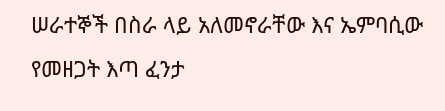ሠራተኞች በስራ ላይ አለመኖራቸው እና ኤምባሲው የመዘጋት እጣ ፈንታ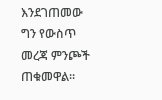እንደገጠመው ግን የውስጥ መረጃ ምንጮች ጠቁመዋል።